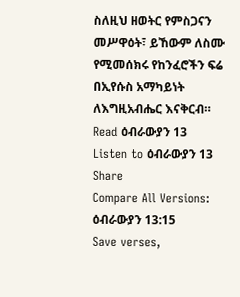ስለዚህ ዘወትር የምስጋናን መሥዋዕት፣ ይኸውም ለስሙ የሚመሰክሩ የከንፈሮችን ፍሬ በኢየሱስ አማካይነት ለእግዚአብሔር እናቅርብ።
Read ዕብራውያን 13
Listen to ዕብራውያን 13
Share
Compare All Versions: ዕብራውያን 13:15
Save verses,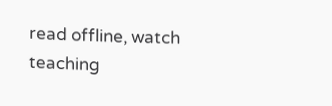read offline, watch teaching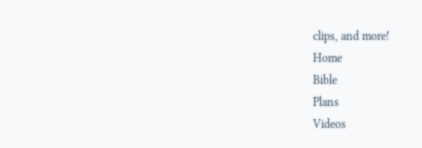clips, and more!
Home
Bible
Plans
Videos